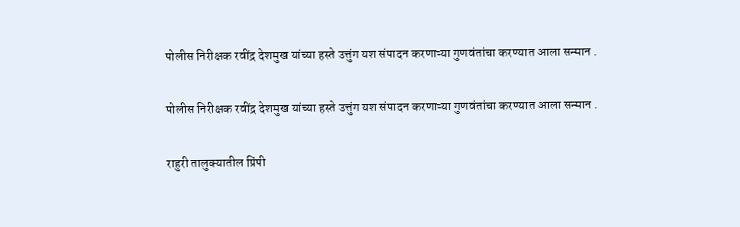पोलीस निरीक्षक रवींद्र देशमुख यांच्या हस्ते उत्तुंग यश संपादन करणाऱ्या गुणवंतांचा करण्यात आला सन्मान .

पोलीस निरीक्षक रवींद्र देशमुख यांच्या हस्ते उत्तुंग यश संपादन करणाऱ्या गुणवंतांचा करण्यात आला सन्मान .

राहुरी तालुक्यातील प्रिंपी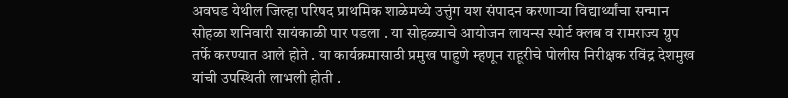अवघड येथील जिल्हा परिषद प्राथमिक शाळेमध्ये उत्तुंग यश संपादन करणाऱ्या विद्यार्थ्यांचा सन्मान सोहळा शनिवारी सायंकाळी पार पडला . या सोहळ्याचे आयोजन लायन्स स्पोर्ट क्लब व रामराज्य ग्रुप तर्फे करण्यात आले होते . या कार्यक्रमासाठी प्रमुख पाहुणे म्हणून राहूरीचे पोलीस निरीक्षक रविंद्र देशमुख यांची उपस्थिती लाभली होती .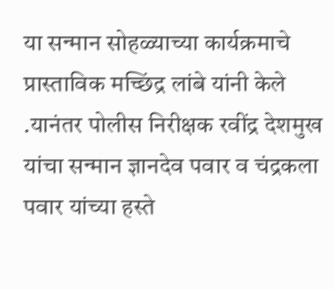या सन्मान सोहळ्याच्या कार्यक्रमाचे प्रास्ताविक मच्छिंद्र लांबे यांनी केले .यानंतर पोलीस निरीक्षक रवींद्र देशमुख यांचा सन्मान ज्ञानदेव पवार व चंद्रकला पवार यांच्या हस्ते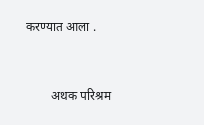करण्यात आला .



        अथक परिश्रम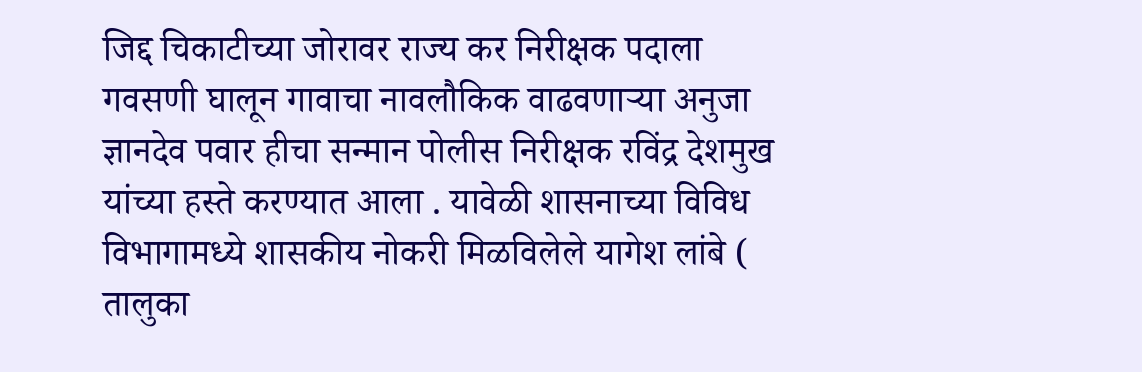जिद्द चिकाटीच्या जोरावर राज्य कर निरीक्षक पदाला गवसणी घालून गावाचा नावलौकिक वाढवणाऱ्या अनुजा ज्ञानदेव पवार हीचा सन्मान पोलीस निरीक्षक रविंद्र देशमुख यांच्या हस्ते करण्यात आला . यावेळी शासनाच्या विविध विभागामध्ये शासकीय नोकरी मिळविलेले यागेश लांबे ( तालुका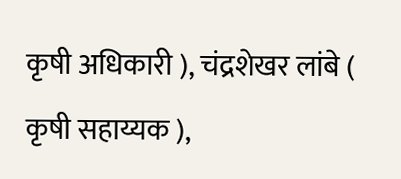कृषी अधिकारी ), चंद्रशेखर लांबे ( कृषी सहाय्यक ),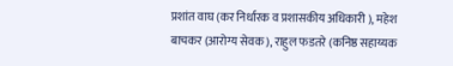प्रशांत वाघ (कर निर्धारक व प्रशासकीय अधिकारी ), महेश बाचकर (आरोग्य सेवक ), राहुल फडतरे (कनिष्ठ सहाय्यक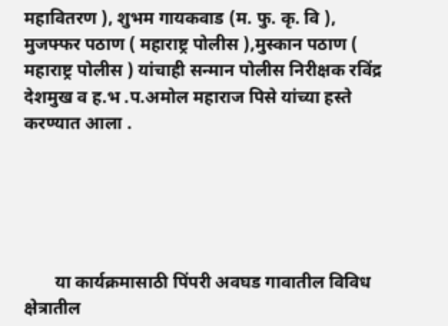महावितरण ), शुभम गायकवाड (म. फु. कृ. वि ), मुजफ्फर पठाण ( महाराष्ट्र पोलीस ),मुस्कान पठाण ( महाराष्ट्र पोलीस ) यांचाही सन्मान पोलीस निरीक्षक रविंद्र देशमुख व ह.भ .प.अमोल महाराज पिसे यांच्या हस्ते करण्यात आला .





       या कार्यक्रमासाठी पिंपरी अवघड गावातील विविध क्षेत्रातील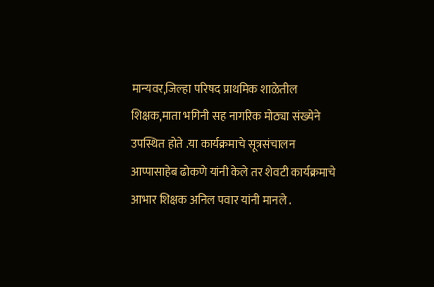मान्यवर,जिल्हा परिषद प्राथमिक शाळेतील शिक्षक,माता भगिनी सह नागरिक मोठ्या संख्येने उपस्थित होते .या कार्यक्रमाचे सूत्रसंचालन आप्पासाहेब ढोकणे यांनी केले तर शेवटी कार्यक्रमाचे आभार शिक्षक अनिल पवार यांनी मानले .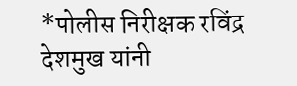*पोलीस निरीक्षक रविंद्र देशमुख यांनी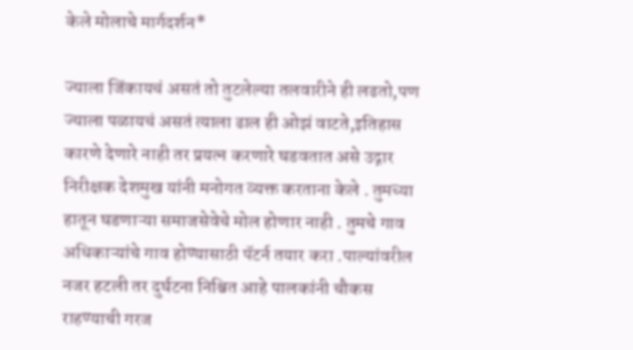केले मोलाचे मार्गदर्शन*

ज्याला जिंकायचं असतं तो तुटलेल्या तलवारीने ही लढतो,पण ज्याला पळायचं असतं त्याला ढाल ही ओझं वाटते,इतिहास कारणे देणारे नाही तर प्रयत्न करणारे घडवतात असे उद्गार निरीक्षक देशमुख यांनी मनोगत व्यक्त करताना केले . तुमच्या हातून घडणाऱ्या समाजसेवेचे मोल होणार नाही . तुमचे गाव अधिकाऱ्यांचे गाव होण्यासाठी पॅटर्न तयार करा .पाल्यांवरील नजर हटली तर दुर्घटना निश्चित आहे पालकांनी चौकस राहण्याची गरज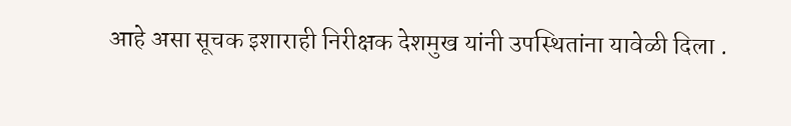आहे असा सूचक इशाराही निरीक्षक देशमुख यांनी उपस्थितांना यावेळी दिला .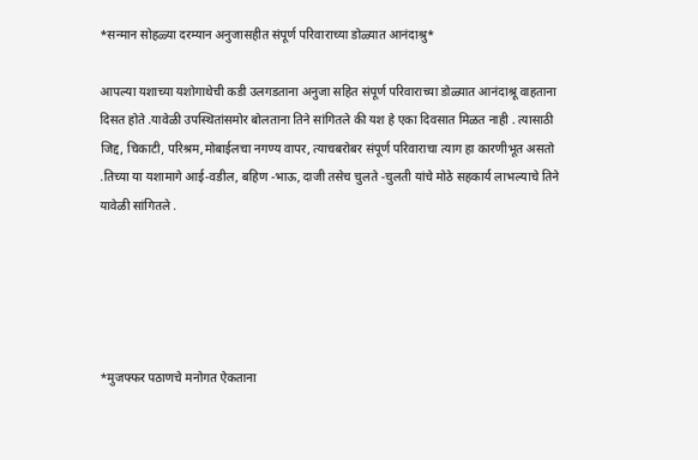*सन्मान सोहळ्या दरम्यान अनुजासहीत संपूर्ण परिवाराच्या डोळ्यात आनंदाश्रु*

आपल्या यशाच्या यशोगाथेची कडी उलगडताना अनुजा सहित संपूर्ण परिवाराच्या डोळ्यात आनंदाश्रू वाहताना दिसत होते .यावेळी उपस्थितांसमोर बोलताना तिने सांगितले की यश हे एका दिवसात मिळत नाही . त्यासाठी जिद्द, चिकाटी, परिश्रम,मोबाईलचा नगण्य वापर, त्याचबरोबर संपूर्ण परिवाराचा त्याग हा कारणीभूत असतो .तिच्या या यशामागे आई-वडील, बहिण -भाऊ, दाजी तसेच चुलते -चुलती यांचे मोठे सहकार्य लाभल्याचे तिने यावेळी सांगितले .





*मुजफ्फर पठाणचे मनोगत ऐकताना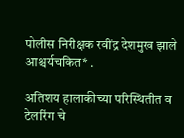पोलीस निरीक्षक रवींद्र देशमुख झाले आश्चर्यचकित* .

अतिशय हालाकीच्या परिस्थितीत व टेलरिंग चे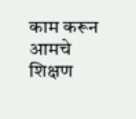काम करून आमचे शिक्षण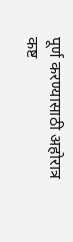पूर्ण करण्यासाठी अहोरात्र कष्ट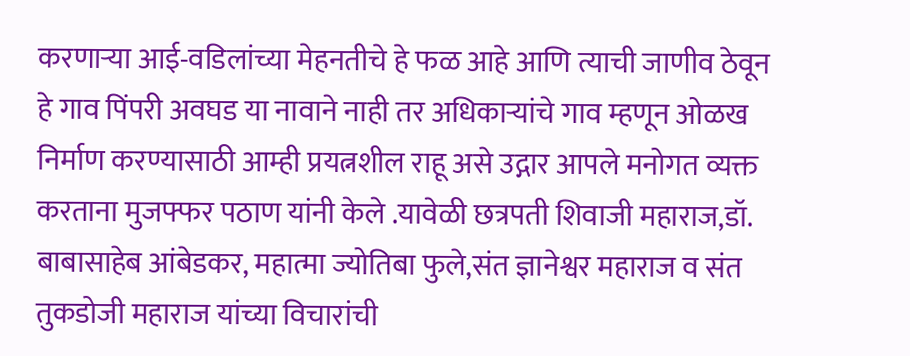करणाऱ्या आई-वडिलांच्या मेहनतीचे हे फळ आहे आणि त्याची जाणीव ठेवून हे गाव पिंपरी अवघड या नावाने नाही तर अधिकाऱ्यांचे गाव म्हणून ओळख निर्माण करण्यासाठी आम्ही प्रयत्नशील राहू असे उद्गार आपले मनोगत व्यक्त करताना मुजफ्फर पठाण यांनी केले .यावेळी छत्रपती शिवाजी महाराज,डॉ. बाबासाहेब आंबेडकर, महात्मा ज्योतिबा फुले,संत ज्ञानेश्वर महाराज व संत तुकडोजी महाराज यांच्या विचारांची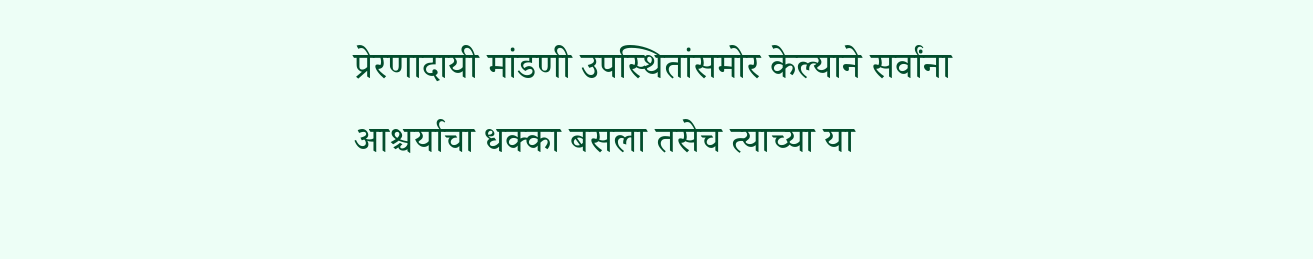प्रेरणादायी मांडणी उपस्थितांसमोर केल्याने सर्वांना आश्चर्याचा धक्का बसला तसेच त्याच्या या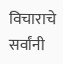विचाराचे सर्वांनी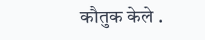कौतुक केले .